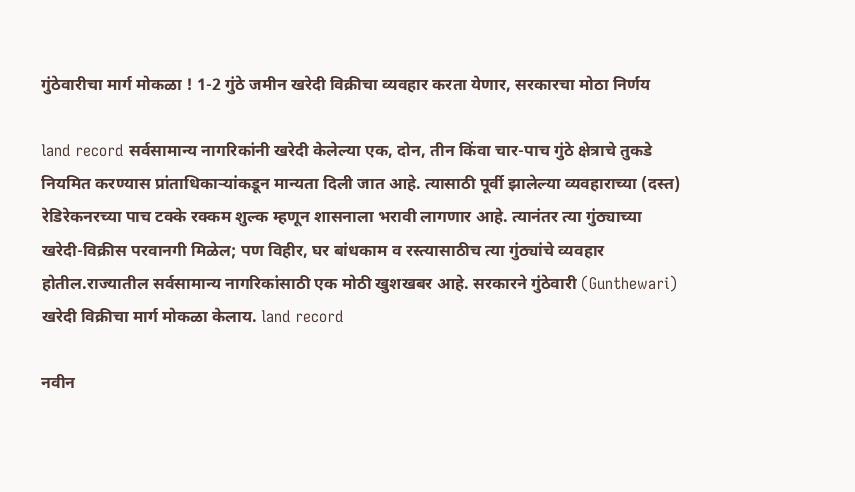गुंठेवारीचा मार्ग मोकळा ! 1-2 गुंठे जमीन खरेदी विक्रीचा व्यवहार करता येणार, सरकारचा मोठा निर्णय

land record सर्वसामान्य नागरिकांनी खरेदी केलेल्या एक, दोन, तीन किंवा चार-पाच गुंठे क्षेत्राचे तुकडे नियमित करण्यास प्रांताधिकाऱ्यांकडून मान्यता दिली जात आहे. त्यासाठी पूर्वी झालेल्या व्यवहाराच्या (दस्त) रेडिरेकनरच्या पाच टक्के रक्कम शुल्क म्हणून शासनाला भरावी लागणार आहे. त्यानंतर त्या गुंठ्याच्या खरेदी-विक्रीस परवानगी मिळेल; पण विहीर, घर बांधकाम व रस्त्यासाठीच त्या गुंठ्यांचे व्यवहार होतील.राज्यातील सर्वसामान्य नागरिकांसाठी एक मोठी खुशखबर आहे. सरकारने गुंठेवारी (Gunthewari) खरेदी विक्रीचा मार्ग मोकळा केलाय. land record

नवीन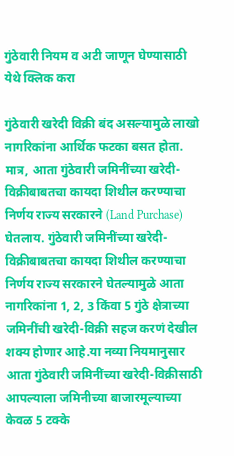गुंठेवारी नियम व अटी जाणून घेण्यासाठी
येथे क्लिक करा

गुंठेवारी खरेदी विक्री बंद असल्यामुळे लाखो नागरिकांना आर्थिक फटका बसत होता. मात्र, आता गुंठेवारी जमिनींच्या खरेदी-विक्रीबाबतचा कायदा शिथील करण्याचा निर्णय राज्य सरकारने (Land Purchase) घेतलाय. गुंठेवारी जमिनींच्या खरेदी-विक्रीबाबतचा कायदा शिथील करण्याचा निर्णय राज्य सरकारने घेतल्यामुळे आता नागरिकांना 1, 2, 3 किंवा 5 गुंठे क्षेत्राच्या जमिनींची खरेदी-विक्री सहज करणं देखील शक्य होणार आहे.या नव्या नियमानुसार आता गुंठेवारी जमिनींच्या खरेदी-विक्रीसाठी आपल्याला जमिनीच्या बाजारमूल्याच्या केवळ 5 टक्के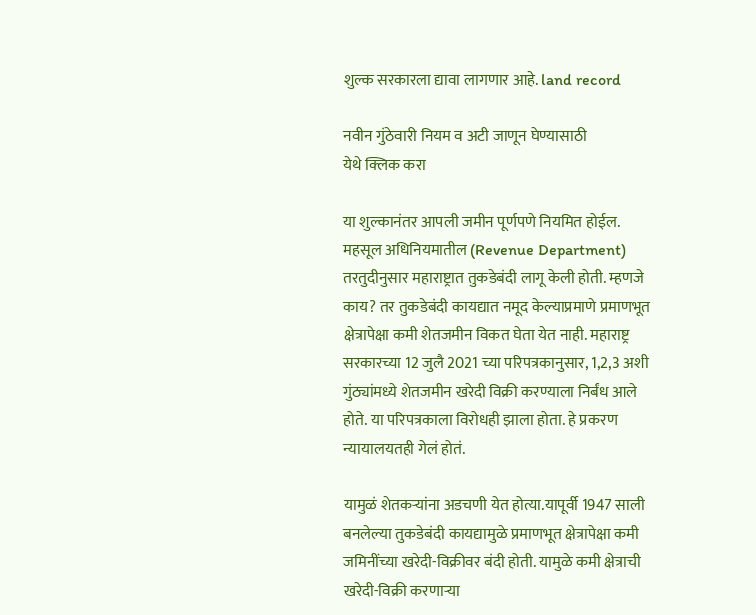शुल्क सरकारला द्यावा लागणार आहे. land record

नवीन गुंठेवारी नियम व अटी जाणून घेण्यासाठी
येथे क्लिक करा

या शुल्कानंतर आपली जमीन पूर्णपणे नियमित होईल. महसूल अधिनियमातील (Revenue Department) तरतुदीनुसार महाराष्ट्रात तुकडेबंदी लागू केली होती. म्हणजे काय? तर तुकडेबंदी कायद्यात नमूद केल्याप्रमाणे प्रमाणभूत क्षेत्रापेक्षा कमी शेतजमीन विकत घेता येत नाही. महाराष्ट्र सरकारच्या 12 जुलै 2021 च्या परिपत्रकानुसार, 1,2,3 अशी गुंठ्यांमध्ये शेतजमीन खरेदी विक्री करण्याला निर्बंध आले होते. या परिपत्रकाला विरोधही झाला होता. हे प्रकरण न्यायालयतही गेलं होतं.

यामुळं शेतकऱ्यांना अडचणी येत होत्या.यापूर्वी 1947 साली बनलेल्या तुकडेबंदी कायद्यामुळे प्रमाणभूत क्षेत्रापेक्षा कमी जमिनींच्या खरेदी-विक्रीवर बंदी होती. यामुळे कमी क्षेत्राची खरेदी-विक्री करणाऱ्या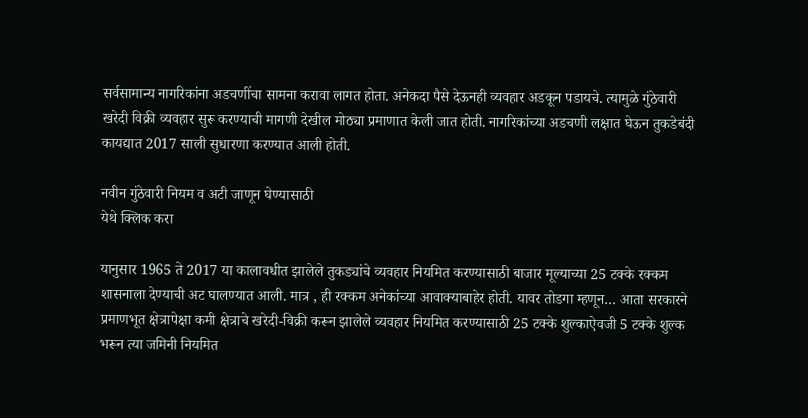सर्वसामान्य नागरिकांना अडचणींचा सामना करावा लागत होता. अनेकदा पैसे देऊनही व्यवहार अडकून पडायचे. त्यामुळे गुंठेवारी खरेदी विक्री व्यवहार सुरू करण्याची मागणी देखील मोठ्या प्रमाणात केली जात होती. नागरिकांच्या अडचणी लक्षात घेऊन तुकडेबंदी कायद्यात 2017 साली सुधारणा करण्यात आली होती.

नवीन गुंठेवारी नियम व अटी जाणून घेण्यासाठी
येथे क्लिक करा

यानुसार 1965 ते 2017 या कालावधीत झालेले तुकड्यांचे व्यवहार नियमित करण्यासाठी बाजार मूल्याच्या 25 टक्के रक्कम शासनाला देण्याची अट घालण्यात आली. मात्र , ही रक्कम अनेकांच्या आवाक्याबाहेर होती. यावर तोडगा म्हणून… आता सरकारने प्रमाणभूत क्षेत्रापेक्षा कमी क्षेत्राचे खरेदी-विक्री करून झालेले व्यवहार नियमित करण्यासाठी 25 टक्के शुल्काऐवजी 5 टक्के शुल्क भरून त्या जमिनी नियमित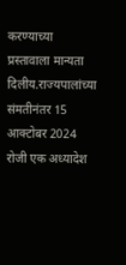करण्याच्या प्रस्तावाला मान्यता दिलीय.राज्यपालांच्या संमतीनंतर 15 आक्टोबर 2024 रोजी एक अध्यादेश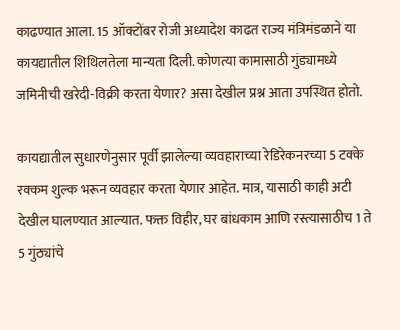काढण्यात आला. 15 ऑक्टोंबर रोजी अध्यादेश काढत राज्य मंत्रिमंडळाने या कायद्यातील शिथिलतेला मान्यता दिली. कोणत्या कामासाठी गुंड्यामध्ये जमिनीची खरेदी-विक्री करता येणार? असा देखील प्रश्न आता उपस्थित होतो.

कायद्यातील सुधारणेनुसार पूर्वी झालेल्या व्यवहाराच्या रेडिरेकनरच्या 5 टक्के रक्कम शुल्क भरून व्यवहार करता येणार आहेत. मात्र, यासाठी काही अटी देखील घालण्यात आल्यात. फक्त विहीर, घर बांधकाम आणि रस्त्यासाठीच 1 ते 5 गुंठ्यांचे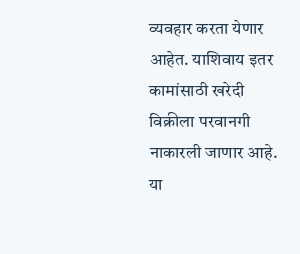व्यवहार करता येणार आहेत. याशिवाय इतर कामांसाठी खरेदी विक्रीला परवानगी नाकारली जाणार आहे. या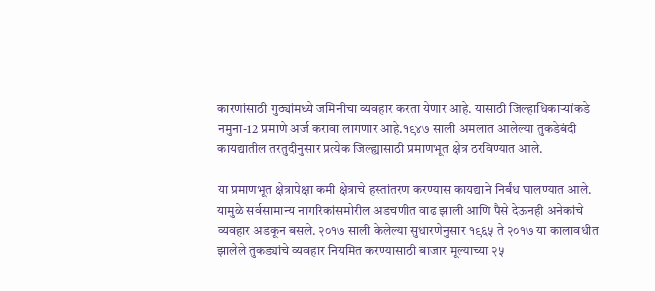कारणांसाठी गुठ्यांमध्ये जमिनीचा व्यवहार करता येणार आहे. यासाठी जिल्हाधिकाऱ्यांकडे नमुना-12 प्रमाणे अर्ज करावा लागणार आहे.१९४७ साली अमलात आलेल्या तुकडेबंदी कायद्यातील तरतुदीनुसार प्रत्येक जिल्ह्यासाठी प्रमाणभूत क्षेत्र ठरविण्यात आले.

या प्रमाणभूत क्षेत्रापेक्षा कमी क्षेत्राचे हस्तांतरण करण्यास कायद्याने निर्बंध घालण्यात आले. यामुळे सर्वसामान्य नागरिकांसमोरील अडचणीत वाढ झाली आणि पैसे देऊनही अनेकांचे व्यवहार अडकून बसले. २०१७ साली केलेल्या सुधारणेनुसार १९६५ ते २०१७ या कालावधीत झालेले तुकड्यांचे व्यवहार नियमित करण्यासाठी बाजार मूल्याच्या २५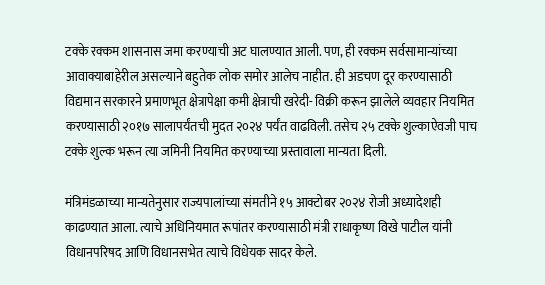टक्के रक्कम शासनास जमा करण्याची अट घालण्यात आली. पण, ही रक्कम सर्वसामान्यांच्या आवाक्याबाहेरील असल्याने बहुतेक लोक समोर आलेच नाहीत. ही अडचण दूर करण्यासाठी विद्यमान सरकारने प्रमाणभूत क्षेत्रापेक्षा कमी क्षेत्राची खरेदी- विक्री करून झालेले व्यवहार नियमित करण्यासाठी २०१७ सालापर्यंतची मुदत २०२४ पर्यंत वाढविली. तसेच २५ टक्के शुल्काऐवजी पाच टक्के शुल्क भरून त्या जमिनी नियमित करण्याच्या प्रस्तावाला मान्यता दिली.

मंत्रिमंडळाच्या मान्यतेनुसार राज्यपालांच्या संमतीने १५ आक्टोबर २०२४ रोजी अध्यादेशही काढण्यात आला. त्याचे अधिनियमात रूपांतर करण्यासाठी मंत्री राधाकृष्ण विखे पाटील यांनी विधानपरिषद आणि विधानसभेत त्याचे विधेयक सादर केले.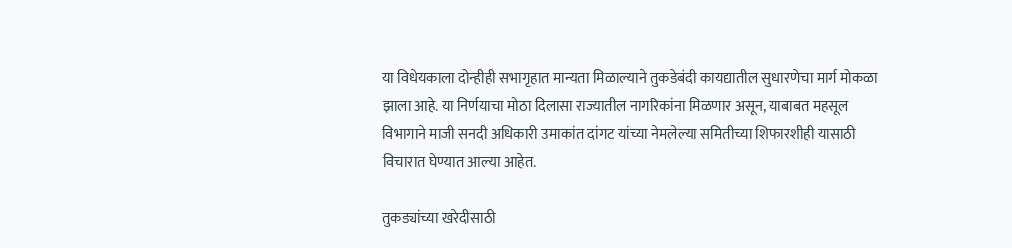या विधेयकाला दोन्हीही सभागृहात मान्यता मिळाल्याने तुकडेबंदी कायद्यातील सुधारणेचा मार्ग मोकळा झाला आहे. या निर्णयाचा मोठा दिलासा राज्यातील नागरिकांना मिळणार असून, याबाबत महसूल विभागाने माजी सनदी अधिकारी उमाकांत दांगट यांच्या नेमलेल्या समितीच्या शिफारशीही यासाठी विचारात घेण्यात आल्या आहेत.

तुकड्यांच्या खरेदीसाठी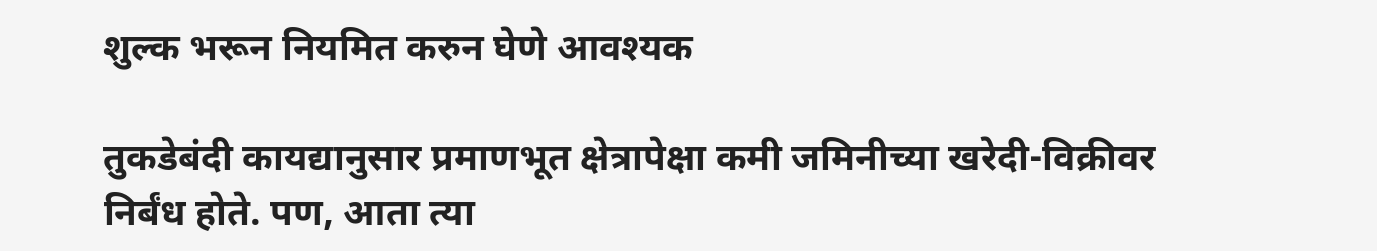शुल्क भरून नियमित करुन घेणे आवश्यक

तुकडेबंदी कायद्यानुसार प्रमाणभूत क्षेत्रापेक्षा कमी जमिनीच्या खरेदी-विक्रीवर निर्बंध होते. पण, आता त्या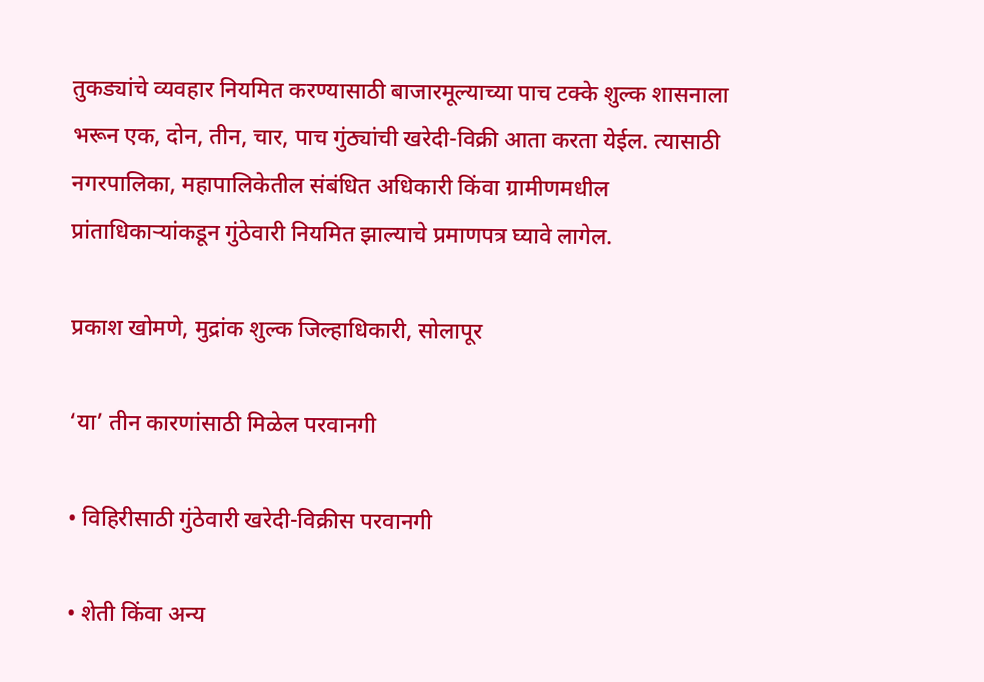तुकड्यांचे व्यवहार नियमित करण्यासाठी बाजारमूल्याच्या पाच टक्के शुल्क शासनाला भरून एक, दोन, तीन, चार, पाच गुंठ्यांची खरेदी-विक्री आता करता येईल. त्यासाठी नगरपालिका, महापालिकेतील संबंधित अधिकारी किंवा ग्रामीणमधील प्रांताधिकाऱ्यांकडून गुंठेवारी नियमित झाल्याचे प्रमाणपत्र घ्यावे लागेल.

प्रकाश खोमणे, मुद्रांक शुल्क जिल्हाधिकारी, सोलापूर

‘या’ तीन कारणांसाठी मिळेल परवानगी

• विहिरीसाठी गुंठेवारी खरेदी-विक्रीस परवानगी

• शेती किंवा अन्य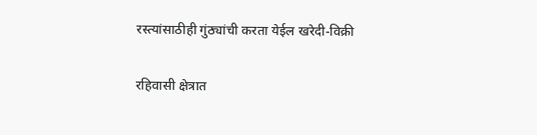रस्त्यांसाठीही गुंठ्यांची करता येईल खरेदी-विक्री

रहिवासी क्षेत्रात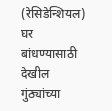(रेसिडेन्शियल) घर बांधण्यासाठी देखील गुंठ्यांच्या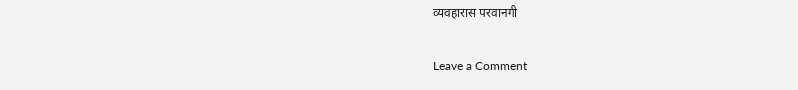व्यवहारास परवानगी

Leave a Comment